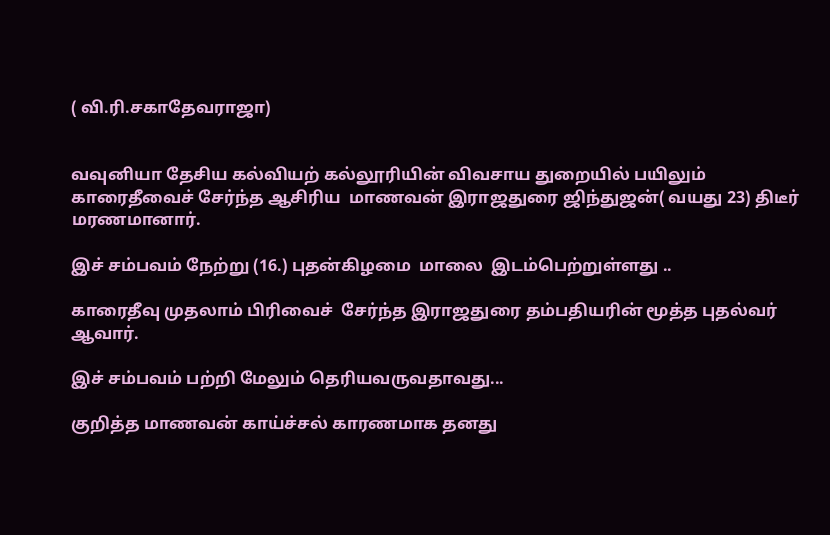( வி.ரி.சகாதேவராஜா)


வவுனியா தேசிய கல்வியற் கல்லூரியின் விவசாய துறையில் பயிலும்  காரைதீவைச் சேர்ந்த ஆசிரிய  மாணவன் இராஜதுரை ஜிந்துஜன்( வயது 23) திடீர் மரணமானார்.

இச் சம்பவம் நேற்று (16.) புதன்கிழமை  மாலை  இடம்பெற்றுள்ளது ..

காரைதீவு முதலாம் பிரிவைச்  சேர்ந்த இராஜதுரை தம்பதியரின் மூத்த புதல்வர் ஆவார்.

இச் சம்பவம் பற்றி மேலும் தெரியவருவதாவது...

குறித்த மாணவன் காய்ச்சல் காரணமாக தனது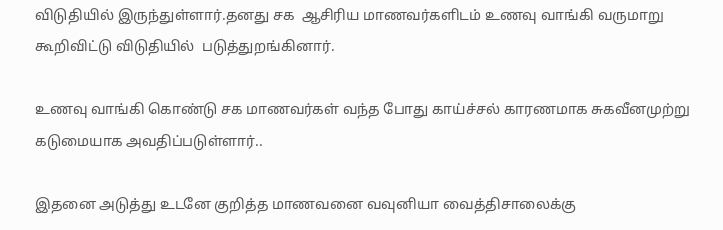விடுதியில் இருந்துள்ளார்.தனது சக  ஆசிரிய மாணவர்களிடம் உணவு வாங்கி வருமாறு கூறிவிட்டு விடுதியில்  படுத்துறங்கினார்.

உணவு வாங்கி கொண்டு சக மாணவர்கள் வந்த போது காய்ச்சல் காரணமாக சுகவீனமுற்று கடுமையாக அவதிப்படுள்ளார்..

இதனை அடுத்து உடனே குறித்த மாணவனை வவுனியா வைத்திசாலைக்கு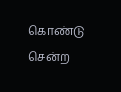கொண்டு சென்ற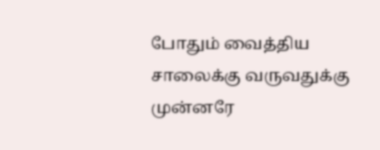போதும் வைத்திய சாலைக்கு வருவதுக்கு முன்னரே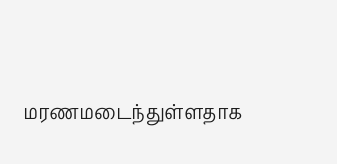மரணமடைந்துள்ளதாக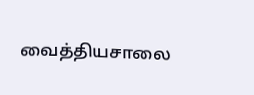வைத்தியசாலை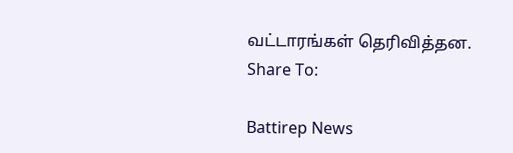வட்டாரங்கள் தெரிவித்தன.
Share To:

Battirep News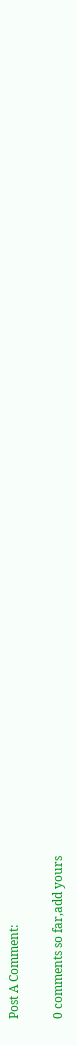Post A Comment:

0 comments so far,add yours